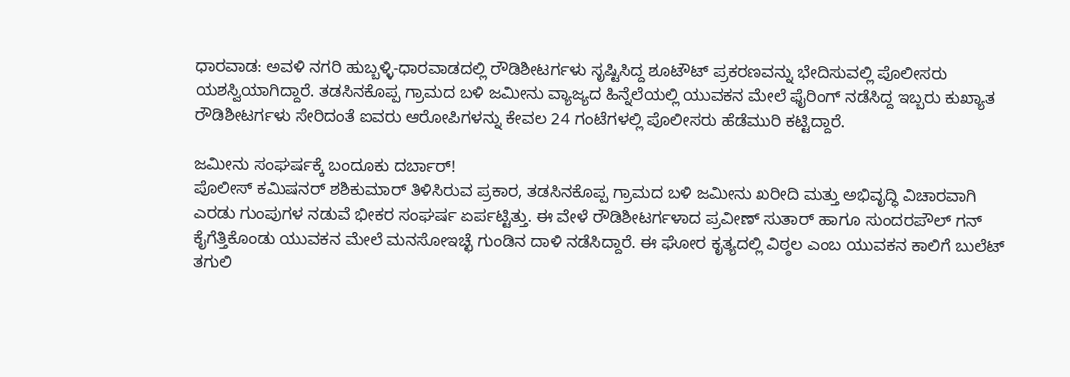ಧಾರವಾಡ: ಅವಳಿ ನಗರಿ ಹುಬ್ಬಳ್ಳಿ-ಧಾರವಾಡದಲ್ಲಿ ರೌಡಿಶೀಟರ್ಗಳು ಸೃಷ್ಟಿಸಿದ್ದ ಶೂಟೌಟ್ ಪ್ರಕರಣವನ್ನು ಭೇದಿಸುವಲ್ಲಿ ಪೊಲೀಸರು ಯಶಸ್ವಿಯಾಗಿದ್ದಾರೆ. ತಡಸಿನಕೊಪ್ಪ ಗ್ರಾಮದ ಬಳಿ ಜಮೀನು ವ್ಯಾಜ್ಯದ ಹಿನ್ನೆಲೆಯಲ್ಲಿ ಯುವಕನ ಮೇಲೆ ಫೈರಿಂಗ್ ನಡೆಸಿದ್ದ ಇಬ್ಬರು ಕುಖ್ಯಾತ ರೌಡಿಶೀಟರ್ಗಳು ಸೇರಿದಂತೆ ಐವರು ಆರೋಪಿಗಳನ್ನು ಕೇವಲ 24 ಗಂಟೆಗಳಲ್ಲಿ ಪೊಲೀಸರು ಹೆಡೆಮುರಿ ಕಟ್ಟಿದ್ದಾರೆ.

ಜಮೀನು ಸಂಘರ್ಷಕ್ಕೆ ಬಂದೂಕು ದರ್ಬಾರ್!
ಪೊಲೀಸ್ ಕಮಿಷನರ್ ಶಶಿಕುಮಾರ್ ತಿಳಿಸಿರುವ ಪ್ರಕಾರ, ತಡಸಿನಕೊಪ್ಪ ಗ್ರಾಮದ ಬಳಿ ಜಮೀನು ಖರೀದಿ ಮತ್ತು ಅಭಿವೃದ್ಧಿ ವಿಚಾರವಾಗಿ ಎರಡು ಗುಂಪುಗಳ ನಡುವೆ ಭೀಕರ ಸಂಘರ್ಷ ಏರ್ಪಟ್ಟಿತ್ತು. ಈ ವೇಳೆ ರೌಡಿಶೀಟರ್ಗಳಾದ ಪ್ರವೀಣ್ ಸುತಾರ್ ಹಾಗೂ ಸುಂದರಪೌಲ್ ಗನ್ ಕೈಗೆತ್ತಿಕೊಂಡು ಯುವಕನ ಮೇಲೆ ಮನಸೋಇಚ್ಛೆ ಗುಂಡಿನ ದಾಳಿ ನಡೆಸಿದ್ದಾರೆ. ಈ ಘೋರ ಕೃತ್ಯದಲ್ಲಿ ವಿಠ್ಠಲ ಎಂಬ ಯುವಕನ ಕಾಲಿಗೆ ಬುಲೆಟ್ ತಗುಲಿ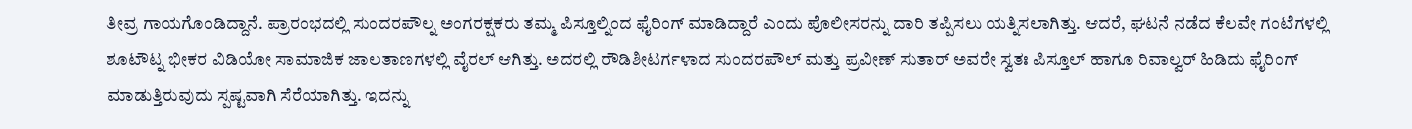ತೀವ್ರ ಗಾಯಗೊಂಡಿದ್ದಾನೆ. ಪ್ರಾರಂಭದಲ್ಲಿ ಸುಂದರಪೌಲ್ನ ಅಂಗರಕ್ಷಕರು ತಮ್ಮ ಪಿಸ್ತೂಲ್ನಿಂದ ಫೈರಿಂಗ್ ಮಾಡಿದ್ದಾರೆ ಎಂದು ಪೊಲೀಸರನ್ನು ದಾರಿ ತಪ್ಪಿಸಲು ಯತ್ನಿಸಲಾಗಿತ್ತು. ಆದರೆ, ಘಟನೆ ನಡೆದ ಕೆಲವೇ ಗಂಟೆಗಳಲ್ಲಿ ಶೂಟೌಟ್ನ ಭೀಕರ ವಿಡಿಯೋ ಸಾಮಾಜಿಕ ಜಾಲತಾಣಗಳಲ್ಲಿ ವೈರಲ್ ಆಗಿತ್ತು. ಅದರಲ್ಲಿ ರೌಡಿಶೀಟರ್ಗಳಾದ ಸುಂದರಪೌಲ್ ಮತ್ತು ಪ್ರವೀಣ್ ಸುತಾರ್ ಅವರೇ ಸ್ವತಃ ಪಿಸ್ತೂಲ್ ಹಾಗೂ ರಿವಾಲ್ವರ್ ಹಿಡಿದು ಫೈರಿಂಗ್ ಮಾಡುತ್ತಿರುವುದು ಸ್ಪಷ್ಟವಾಗಿ ಸೆರೆಯಾಗಿತ್ತು. ಇದನ್ನು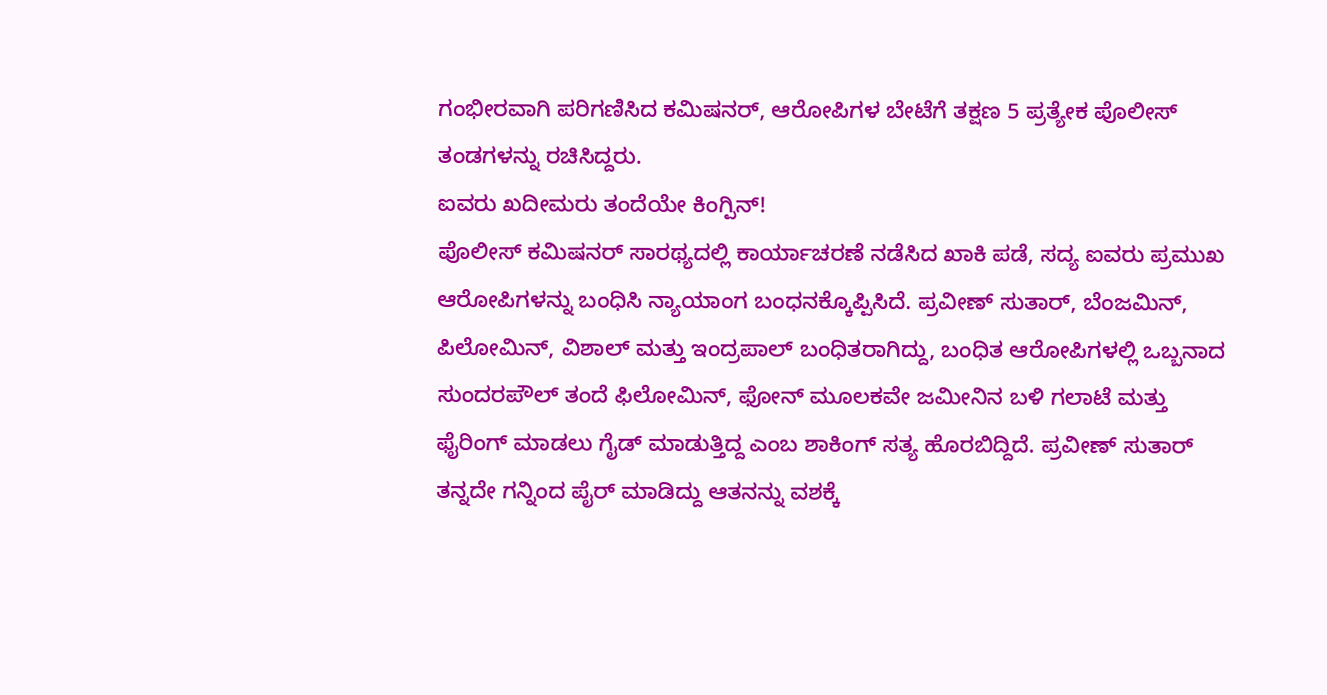ಗಂಭೀರವಾಗಿ ಪರಿಗಣಿಸಿದ ಕಮಿಷನರ್, ಆರೋಪಿಗಳ ಬೇಟೆಗೆ ತಕ್ಷಣ 5 ಪ್ರತ್ಯೇಕ ಪೊಲೀಸ್ ತಂಡಗಳನ್ನು ರಚಿಸಿದ್ದರು.
ಐವರು ಖದೀಮರು ತಂದೆಯೇ ಕಿಂಗ್ಪಿನ್!
ಪೊಲೀಸ್ ಕಮಿಷನರ್ ಸಾರಥ್ಯದಲ್ಲಿ ಕಾರ್ಯಾಚರಣೆ ನಡೆಸಿದ ಖಾಕಿ ಪಡೆ, ಸದ್ಯ ಐವರು ಪ್ರಮುಖ ಆರೋಪಿಗಳನ್ನು ಬಂಧಿಸಿ ನ್ಯಾಯಾಂಗ ಬಂಧನಕ್ಕೊಪ್ಪಿಸಿದೆ. ಪ್ರವೀಣ್ ಸುತಾರ್, ಬೆಂಜಮಿನ್, ಪಿಲೋಮಿನ್, ವಿಶಾಲ್ ಮತ್ತು ಇಂದ್ರಪಾಲ್ ಬಂಧಿತರಾಗಿದ್ದು, ಬಂಧಿತ ಆರೋಪಿಗಳಲ್ಲಿ ಒಬ್ಬನಾದ ಸುಂದರಪೌಲ್ ತಂದೆ ಫಿಲೋಮಿನ್, ಫೋನ್ ಮೂಲಕವೇ ಜಮೀನಿನ ಬಳಿ ಗಲಾಟೆ ಮತ್ತು ಫೈರಿಂಗ್ ಮಾಡಲು ಗೈಡ್ ಮಾಡುತ್ತಿದ್ದ ಎಂಬ ಶಾಕಿಂಗ್ ಸತ್ಯ ಹೊರಬಿದ್ದಿದೆ. ಪ್ರವೀಣ್ ಸುತಾರ್ ತನ್ನದೇ ಗನ್ನಿಂದ ಪೈರ್ ಮಾಡಿದ್ದು ಆತನನ್ನು ವಶಕ್ಕೆ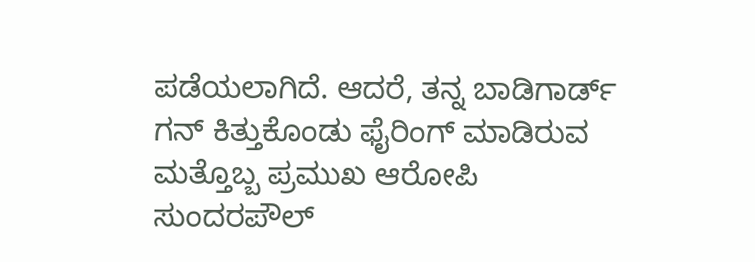ಪಡೆಯಲಾಗಿದೆ. ಆದರೆ, ತನ್ನ ಬಾಡಿಗಾರ್ಡ್ ಗನ್ ಕಿತ್ತುಕೊಂಡು ಫೈರಿಂಗ್ ಮಾಡಿರುವ ಮತ್ತೊಬ್ಬ ಪ್ರಮುಖ ಆರೋಪಿ ಸುಂದರಪೌಲ್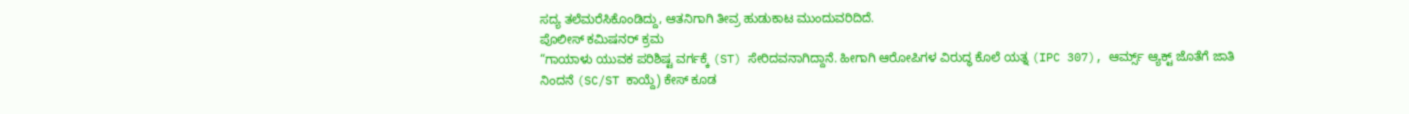ಸದ್ಯ ತಲೆಮರೆಸಿಕೊಂಡಿದ್ದು, ಆತನಿಗಾಗಿ ತೀವ್ರ ಹುಡುಕಾಟ ಮುಂದುವರಿದಿದೆ.
ಪೊಲೀಸ್ ಕಮಿಷನರ್ ಕ್ರಮ
“ಗಾಯಾಳು ಯುವಕ ಪರಿಶಿಷ್ಟ ವರ್ಗಕ್ಕೆ (ST) ಸೇರಿದವನಾಗಿದ್ದಾನೆ. ಹೀಗಾಗಿ ಆರೋಪಿಗಳ ವಿರುದ್ಧ ಕೊಲೆ ಯತ್ನ (IPC 307), ಆರ್ಮ್ಸ್ ಆ್ಯಕ್ಟ್ ಜೊತೆಗೆ ಜಾತಿ ನಿಂದನೆ (SC/ST ಕಾಯ್ದೆ) ಕೇಸ್ ಕೂಡ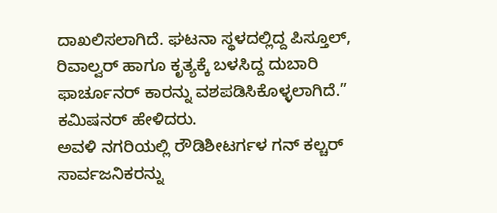ದಾಖಲಿಸಲಾಗಿದೆ. ಘಟನಾ ಸ್ಥಳದಲ್ಲಿದ್ದ ಪಿಸ್ತೂಲ್, ರಿವಾಲ್ವರ್ ಹಾಗೂ ಕೃತ್ಯಕ್ಕೆ ಬಳಸಿದ್ದ ದುಬಾರಿ ಫಾರ್ಚೂನರ್ ಕಾರನ್ನು ವಶಪಡಿಸಿಕೊಳ್ಳಲಾಗಿದೆ.” ಕಮಿಷನರ್ ಹೇಳಿದರು.
ಅವಳಿ ನಗರಿಯಲ್ಲಿ ರೌಡಿಶೀಟರ್ಗಳ ಗನ್ ಕಲ್ಚರ್ ಸಾರ್ವಜನಿಕರನ್ನು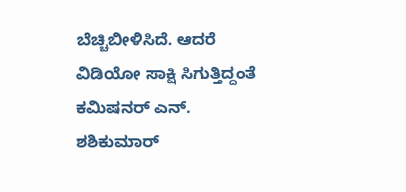ಬೆಚ್ಚಿಬೀಳಿಸಿದೆ. ಆದರೆ ವಿಡಿಯೋ ಸಾಕ್ಷಿ ಸಿಗುತ್ತಿದ್ದಂತೆ ಕಮಿಷನರ್ ಎನ್. ಶಶಿಕುಮಾರ್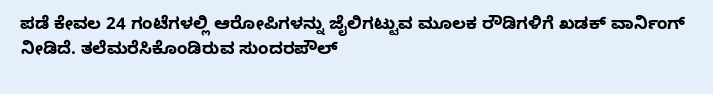ಪಡೆ ಕೇವಲ 24 ಗಂಟೆಗಳಲ್ಲಿ ಆರೋಪಿಗಳನ್ನು ಜೈಲಿಗಟ್ಟುವ ಮೂಲಕ ರೌಡಿಗಳಿಗೆ ಖಡಕ್ ವಾರ್ನಿಂಗ್ ನೀಡಿದೆ. ತಲೆಮರೆಸಿಕೊಂಡಿರುವ ಸುಂದರಪೌಲ್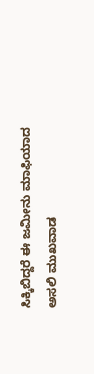ಸಿಕ್ಕಿಬಿದ್ದರೆ ಈ ಜಮೀನು ಮಾಫಿಯಾದ ಅಸಲಿ ಮುಖವಾಡ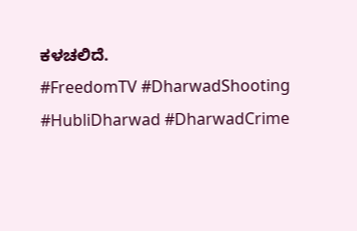ಕಳಚಲಿದೆ.
#FreedomTV #DharwadShooting #HubliDharwad #DharwadCrime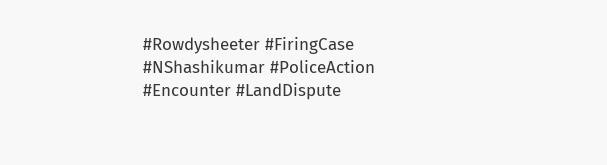#Rowdysheeter #FiringCase #NShashikumar #PoliceAction #Encounter #LandDispute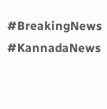#BreakingNews #KannadaNews